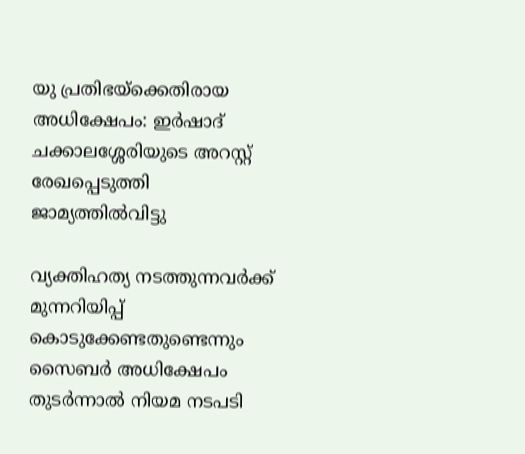യു പ്രതിഭയ്‌ക്കെതിരായ അധിക്ഷേപം: ഇര്‍ഷാദ് ചക്കാലശ്ശേരിയുടെ അറസ്റ്റ് രേഖപ്പെടുത്തി ജാമ്യത്തില്‍വിട്ടു

വ്യക്തിഹത്യ നടത്തുന്നവര്‍ക്ക് മുന്നറിയിപ്പ് കൊടുക്കേണ്ടതുണ്ടെന്നും സൈബര്‍ അധിക്ഷേപം തുടര്‍ന്നാല്‍ നിയമ നടപടി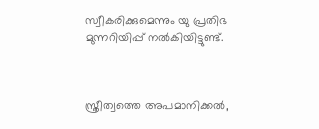സ്വീകരിക്കുമെന്നും യു പ്രതിഭ മുന്നറിയിപ്പ് നല്‍കിയിട്ടുണ്ട്.



സ്ത്രീത്വത്തെ അപമാനിക്കല്‍,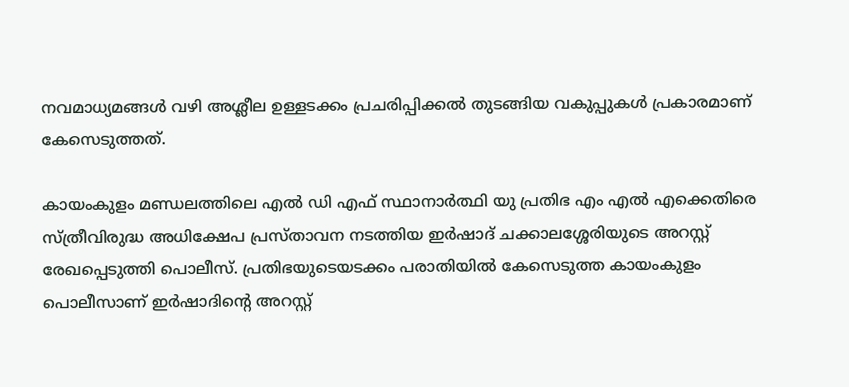നവമാധ്യമങ്ങള്‍ വഴി അശ്ലീല ഉള്ളടക്കം പ്രചരിപ്പിക്കല്‍ തുടങ്ങിയ വകുപ്പുകള്‍ പ്രകാരമാണ് കേസെടുത്തത്.

കായംകുളം മണ്ഡലത്തിലെ എല്‍ ഡി എഫ് സ്ഥാനാര്‍ത്ഥി യു പ്രതിഭ എം എല്‍ എക്കെതിരെ സ്ത്രീവിരുദ്ധ അധിക്ഷേപ പ്രസ്താവന നടത്തിയ ഇര്‍ഷാദ് ചക്കാലശ്ശേരിയുടെ അറസ്റ്റ് രേഖപ്പെടുത്തി പൊലീസ്. പ്രതിഭയുടെയടക്കം പരാതിയില്‍ കേസെടുത്ത കായംകുളം പൊലീസാണ് ഇര്‍ഷാദിന്റെ അറസ്റ്റ്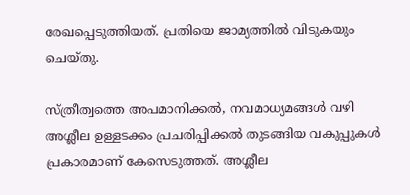രേഖപ്പെടുത്തിയത്. പ്രതിയെ ജാമ്യത്തില്‍ വിടുകയും ചെയ്തു.

സ്ത്രീത്വത്തെ അപമാനിക്കല്‍, നവമാധ്യമങ്ങള്‍ വഴി അശ്ലീല ഉള്ളടക്കം പ്രചരിപ്പിക്കല്‍ തുടങ്ങിയ വകുപ്പുകള്‍ പ്രകാരമാണ് കേസെടുത്തത്. അശ്ലീല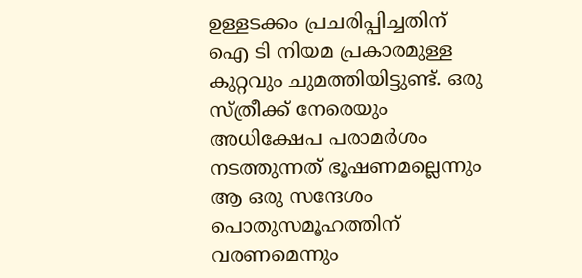ഉള്ളടക്കം പ്രചരിപ്പിച്ചതിന് ഐ ടി നിയമ പ്രകാരമുള്ള കുറ്റവും ചുമത്തിയിട്ടുണ്ട്. ഒരു സ്ത്രീക്ക് നേരെയും അധിക്ഷേപ പരാമര്‍ശം നടത്തുന്നത് ഭൂഷണമല്ലെന്നും ആ ഒരു സന്ദേശം പൊതുസമൂഹത്തിന് വരണമെന്നും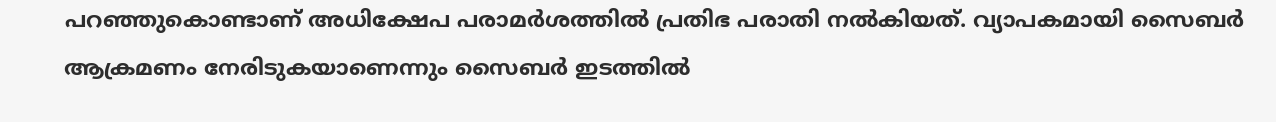പറഞ്ഞുകൊണ്ടാണ് അധിക്ഷേപ പരാമര്‍ശത്തില്‍ പ്രതിഭ പരാതി നല്‍കിയത്. വ്യാപകമായി സൈബര്‍ ആക്രമണം നേരിടുകയാണെന്നും സൈബര്‍ ഇടത്തില്‍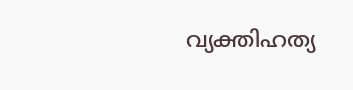വ്യക്തിഹത്യ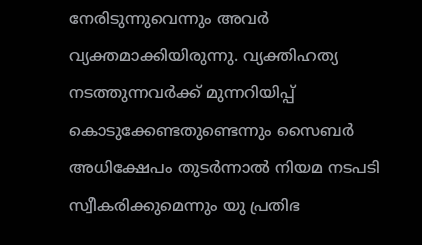നേരിടുന്നുവെന്നും അവര്‍ വ്യക്തമാക്കിയിരുന്നു. വ്യക്തിഹത്യ നടത്തുന്നവര്‍ക്ക് മുന്നറിയിപ്പ് കൊടുക്കേണ്ടതുണ്ടെന്നും സൈബര്‍ അധിക്ഷേപം തുടര്‍ന്നാല്‍ നിയമ നടപടി സ്വീകരിക്കുമെന്നും യു പ്രതിഭ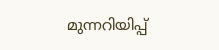മുന്നറിയിപ്പ്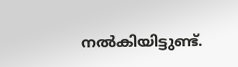നല്‍കിയിട്ടുണ്ട്.